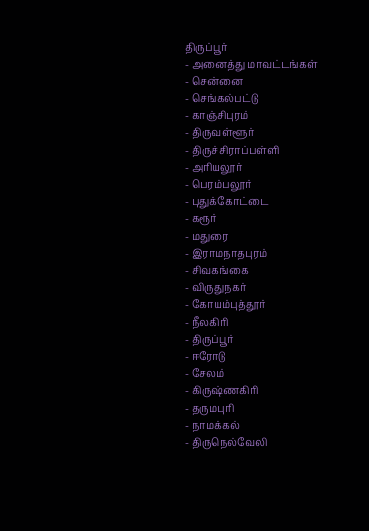திருப்பூர்
- அனைத்து மாவட்டங்கள்
- சென்னை
- செங்கல்பட்டு
- காஞ்சிபுரம்
- திருவள்ளூர்
- திருச்சிராப்பள்ளி
- அரியலூர்
- பெரம்பலூர்
- புதுக்கோட்டை
- கரூர்
- மதுரை
- இராமநாதபுரம்
- சிவகங்கை
- விருதுநகர்
- கோயம்புத்தூர்
- நீலகிரி
- திருப்பூர்
- ஈரோடு
- சேலம்
- கிருஷ்ணகிரி
- தருமபுரி
- நாமக்கல்
- திருநெல்வேலி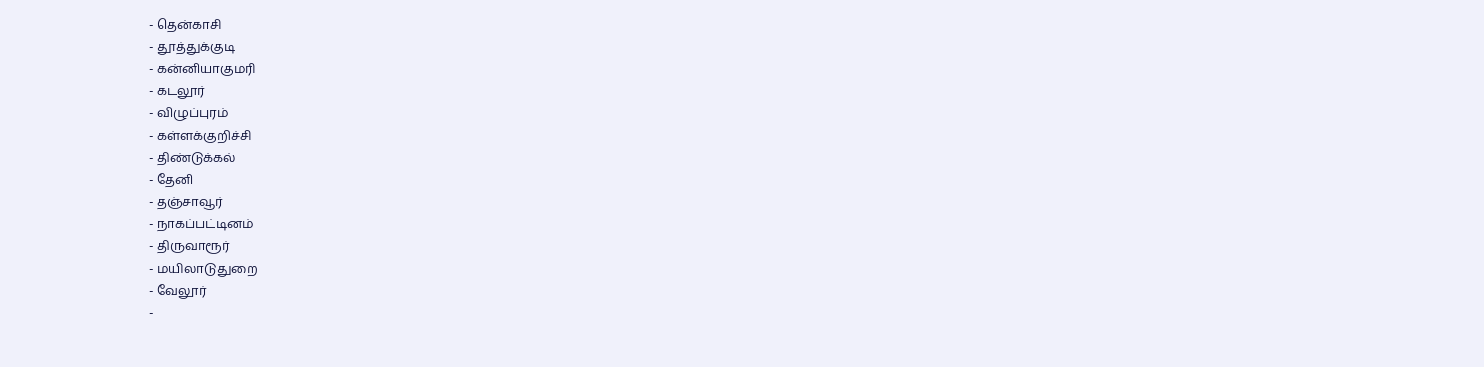- தென்காசி
- தூத்துக்குடி
- கன்னியாகுமரி
- கடலூர்
- விழுப்புரம்
- கள்ளக்குறிச்சி
- திண்டுக்கல்
- தேனி
- தஞ்சாவூர்
- நாகப்பட்டினம்
- திருவாரூர்
- மயிலாடுதுறை
- வேலூர்
-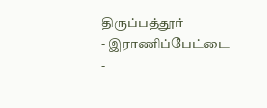திருப்பத்தூர்
- இராணிப்பேட்டை
-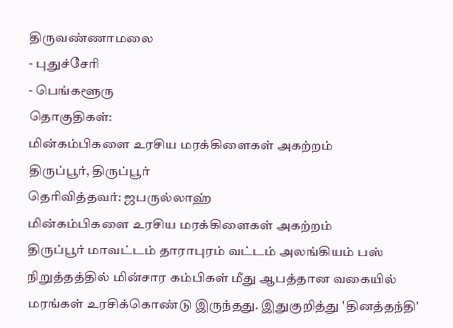திருவண்ணாமலை
- புதுச்சேரி
- பெங்களூரு
தொகுதிகள்:
மின்கம்பிகளை உரசிய மரக்கிளைகள் அகற்றம்
திருப்பூர், திருப்பூர்
தெரிவித்தவர்: ஜபருல்லாஹ்
மின்கம்பிகளை உரசிய மரக்கிளைகள் அகற்றம்
திருப்பூர் மாவட்டம் தாராபுரம் வட்டம் அலங்கியம் பஸ் நிறுத்தத்தில் மின்சார கம்பிகள் மீது ஆபத்தான வகையில் மரங்கள் உரசிக்கொண்டு இருந்தது. இதுகுறித்து 'தினத்தந்தி'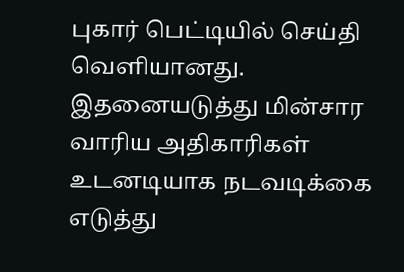புகார் பெட்டியில் செய்தி வெளியானது. இதனையடுத்து மின்சார வாரிய அதிகாரிகள் உடனடியாக நடவடிக்கை எடுத்து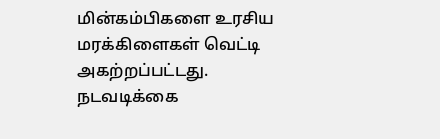மின்கம்பிகளை உரசிய மரக்கிளைகள் வெட்டி அகற்றப்பட்டது. நடவடிக்கை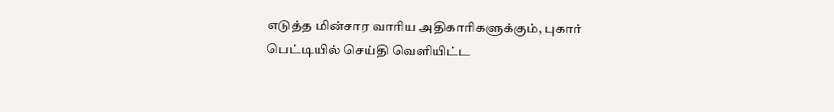எடுத்த மின்சார வாரிய அதிகாரிகளுக்கும், புகார் பெட்டியில் செய்தி வெளியிட்ட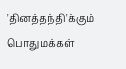'தினத்தந்தி'க்கும் பொதுமக்கள்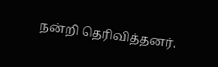நன்றி தெரிவித்தனர்.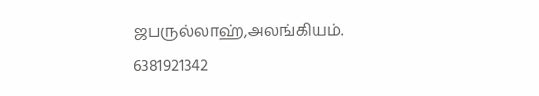ஜபருல்லாஹ்,அலங்கியம்.
6381921342